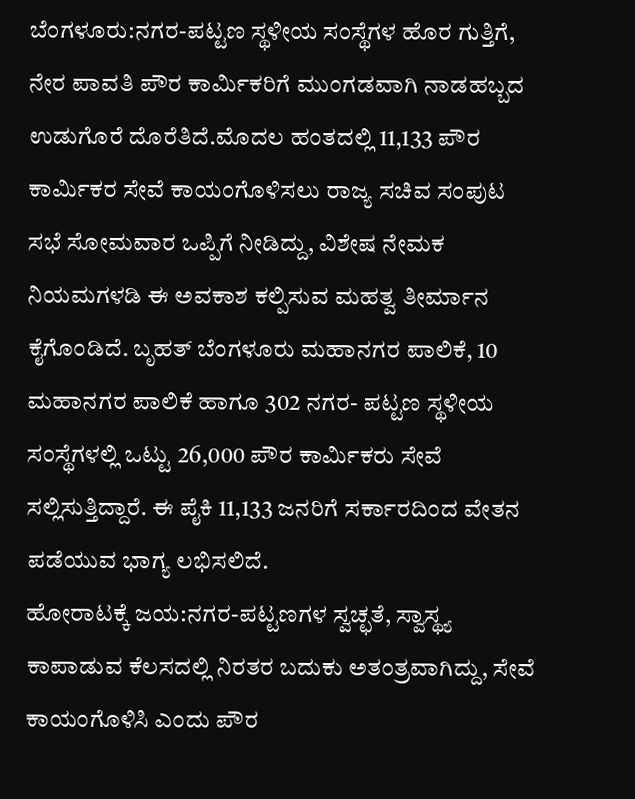ಬೆಂಗಳೂರು:ನಗರ-ಪಟ್ಟಣ ಸ್ಥಳೀಯ ಸಂಸ್ಥೆಗಳ ಹೊರ ಗುತ್ತಿಗೆ, ನೇರ ಪಾವತಿ ಪೌರ ಕಾರ್ವಿುಕರಿಗೆ ಮುಂಗಡವಾಗಿ ನಾಡಹಬ್ಬದ ಉಡುಗೊರೆ ದೊರೆತಿದೆ.ಮೊದಲ ಹಂತದಲ್ಲಿ 11,133 ಪೌರ ಕಾರ್ವಿುಕರ ಸೇವೆ ಕಾಯಂಗೊಳಿಸಲು ರಾಜ್ಯ ಸಚಿವ ಸಂಪುಟ ಸಭೆ ಸೋಮವಾರ ಒಪ್ಪಿಗೆ ನೀಡಿದ್ದು, ವಿಶೇಷ ನೇಮಕ ನಿಯಮಗಳಡಿ ಈ ಅವಕಾಶ ಕಲ್ಪಿಸುವ ಮಹತ್ವ ತೀರ್ಮಾನ ಕೈಗೊಂಡಿದೆ. ಬೃಹತ್ ಬೆಂಗಳೂರು ಮಹಾನಗರ ಪಾಲಿಕೆ, 10 ಮಹಾನಗರ ಪಾಲಿಕೆ ಹಾಗೂ 302 ನಗರ- ಪಟ್ಟಣ ಸ್ಥಳೀಯ ಸಂಸ್ಥೆಗಳಲ್ಲಿ ಒಟ್ಟು 26,000 ಪೌರ ಕಾರ್ವಿುಕರು ಸೇವೆ ಸಲ್ಲಿಸುತ್ತಿದ್ದಾರೆ. ಈ ಪೈಕಿ 11,133 ಜನರಿಗೆ ಸರ್ಕಾರದಿಂದ ವೇತನ ಪಡೆಯುವ ಭಾಗ್ಯ ಲಭಿಸಲಿದೆ.
ಹೋರಾಟಕ್ಕೆ ಜಯ:ನಗರ-ಪಟ್ಟಣಗಳ ಸ್ವಚ್ಛತೆ, ಸ್ವಾಸ್ಥ್ಯ ಕಾಪಾಡುವ ಕೆಲಸದಲ್ಲಿ ನಿರತರ ಬದುಕು ಅತಂತ್ರವಾಗಿದ್ದು, ಸೇವೆ ಕಾಯಂಗೊಳಿಸಿ ಎಂದು ಪೌರ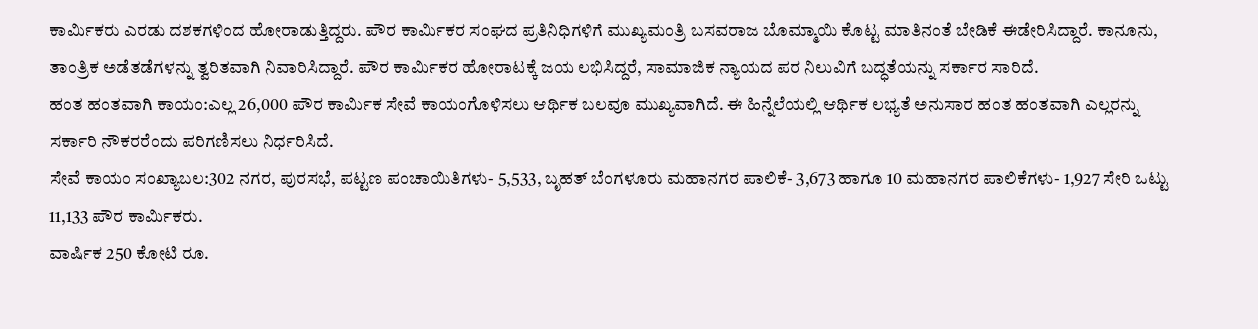ಕಾರ್ವಿುಕರು ಎರಡು ದಶಕಗಳಿಂದ ಹೋರಾಡುತ್ತಿದ್ದರು. ಪೌರ ಕಾರ್ವಿುಕರ ಸಂಘದ ಪ್ರತಿನಿಧಿಗಳಿಗೆ ಮುಖ್ಯಮಂತ್ರಿ ಬಸವರಾಜ ಬೊಮ್ಮಾಯಿ ಕೊಟ್ಟ ಮಾತಿನಂತೆ ಬೇಡಿಕೆ ಈಡೇರಿಸಿದ್ದಾರೆ. ಕಾನೂನು, ತಾಂತ್ರಿಕ ಅಡೆತಡೆಗಳನ್ನು ತ್ವರಿತವಾಗಿ ನಿವಾರಿಸಿದ್ದಾರೆ. ಪೌರ ಕಾರ್ವಿುಕರ ಹೋರಾಟಕ್ಕೆ ಜಯ ಲಭಿಸಿದ್ದರೆ, ಸಾಮಾಜಿಕ ನ್ಯಾಯದ ಪರ ನಿಲುವಿಗೆ ಬದ್ಧತೆಯನ್ನು ಸರ್ಕಾರ ಸಾರಿದೆ.
ಹಂತ ಹಂತವಾಗಿ ಕಾಯಂ:ಎಲ್ಲ 26,000 ಪೌರ ಕಾರ್ವಿುಕ ಸೇವೆ ಕಾಯಂಗೊಳಿಸಲು ಆರ್ಥಿಕ ಬಲವೂ ಮುಖ್ಯವಾಗಿದೆ. ಈ ಹಿನ್ನೆಲೆಯಲ್ಲಿ ಆರ್ಥಿಕ ಲಭ್ಯತೆ ಅನುಸಾರ ಹಂತ ಹಂತವಾಗಿ ಎಲ್ಲರನ್ನು ಸರ್ಕಾರಿ ನೌಕರರೆಂದು ಪರಿಗಣಿಸಲು ನಿರ್ಧರಿಸಿದೆ.
ಸೇವೆ ಕಾಯಂ ಸಂಖ್ಯಾಬಲ:302 ನಗರ, ಪುರಸಭೆ, ಪಟ್ಟಣ ಪಂಚಾಯಿತಿಗಳು- 5,533, ಬೃಹತ್ ಬೆಂಗಳೂರು ಮಹಾನಗರ ಪಾಲಿಕೆ- 3,673 ಹಾಗೂ 10 ಮಹಾನಗರ ಪಾಲಿಕೆಗಳು- 1,927 ಸೇರಿ ಒಟ್ಟು 11,133 ಪೌರ ಕಾರ್ವಿುಕರು.
ವಾರ್ಷಿಕ 250 ಕೋಟಿ ರೂ.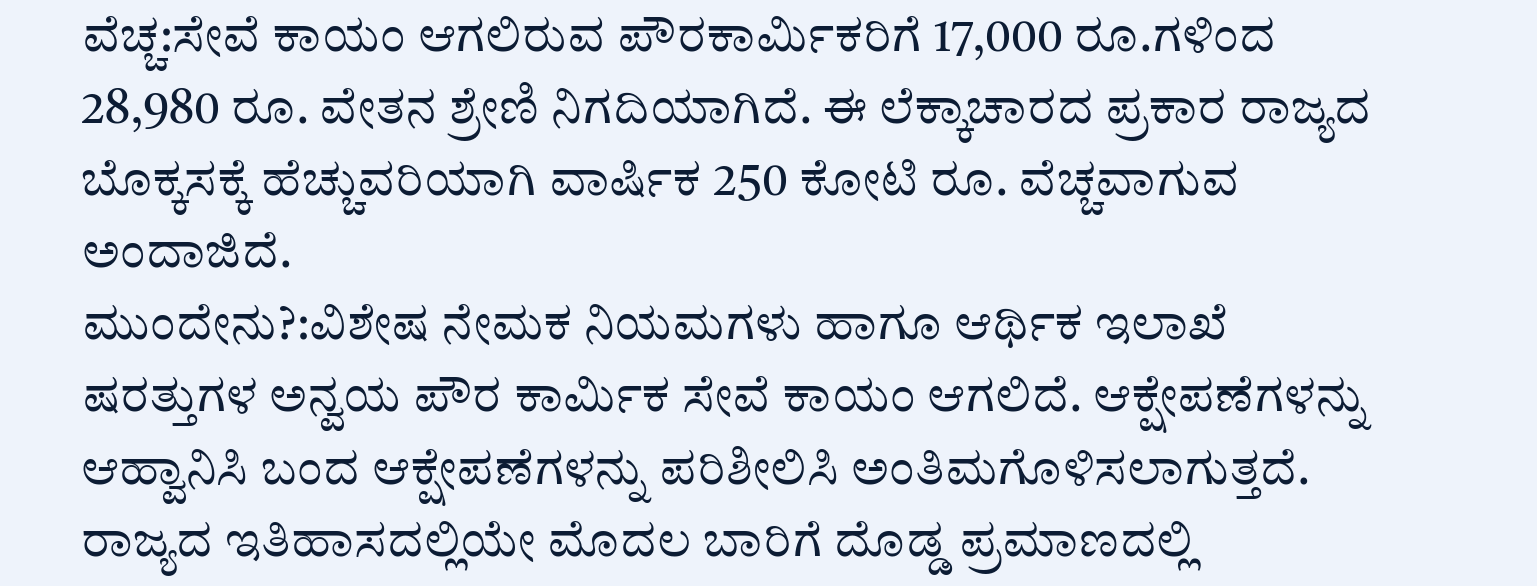ವೆಚ್ಚ:ಸೇವೆ ಕಾಯಂ ಆಗಲಿರುವ ಪೌರಕಾರ್ವಿುಕರಿಗೆ 17,000 ರೂ.ಗಳಿಂದ 28,980 ರೂ. ವೇತನ ಶ್ರೇಣಿ ನಿಗದಿಯಾಗಿದೆ. ಈ ಲೆಕ್ಕಾಚಾರದ ಪ್ರಕಾರ ರಾಜ್ಯದ ಬೊಕ್ಕಸಕ್ಕೆ ಹೆಚ್ಚುವರಿಯಾಗಿ ವಾರ್ಷಿಕ 250 ಕೋಟಿ ರೂ. ವೆಚ್ಚವಾಗುವ ಅಂದಾಜಿದೆ.
ಮುಂದೇನು?:ವಿಶೇಷ ನೇಮಕ ನಿಯಮಗಳು ಹಾಗೂ ಆರ್ಥಿಕ ಇಲಾಖೆ ಷರತ್ತುಗಳ ಅನ್ವಯ ಪೌರ ಕಾರ್ವಿುಕ ಸೇವೆ ಕಾಯಂ ಆಗಲಿದೆ. ಆಕ್ಷೇಪಣೆಗಳನ್ನು ಆಹ್ವಾನಿಸಿ ಬಂದ ಆಕ್ಷೇಪಣೆಗಳನ್ನು ಪರಿಶೀಲಿಸಿ ಅಂತಿಮಗೊಳಿಸಲಾಗುತ್ತದೆ.
ರಾಜ್ಯದ ಇತಿಹಾಸದಲ್ಲಿಯೇ ಮೊದಲ ಬಾರಿಗೆ ದೊಡ್ಡ ಪ್ರಮಾಣದಲ್ಲಿ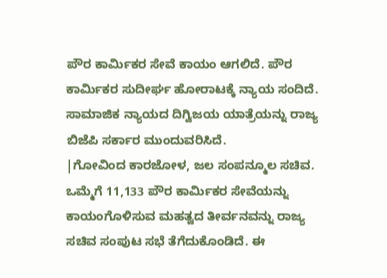ಪೌರ ಕಾರ್ವಿುಕರ ಸೇವೆ ಕಾಯಂ ಆಗಲಿದೆ. ಪೌರ ಕಾರ್ವಿುಕರ ಸುದೀರ್ಘ ಹೋರಾಟಕ್ಕೆ ನ್ಯಾಯ ಸಂದಿದೆ. ಸಾಮಾಜಿಕ ನ್ಯಾಯದ ದಿಗ್ವಿಜಯ ಯಾತ್ರೆಯನ್ನು ರಾಜ್ಯ ಬಿಜೆಪಿ ಸರ್ಕಾರ ಮುಂದುವರಿಸಿದೆ.
|ಗೋವಿಂದ ಕಾರಜೋಳ, ಜಲ ಸಂಪನ್ಮೂಲ ಸಚಿವ.
ಒಮ್ಮೆಗೆ 11,133 ಪೌರ ಕಾರ್ವಿುಕರ ಸೇವೆಯನ್ನು ಕಾಯಂಗೊಳಿಸುವ ಮಹತ್ವದ ತೀರ್ವನವನ್ನು ರಾಜ್ಯ ಸಚಿವ ಸಂಪುಟ ಸಭೆ ತೆಗೆದುಕೊಂಡಿದೆ. ಈ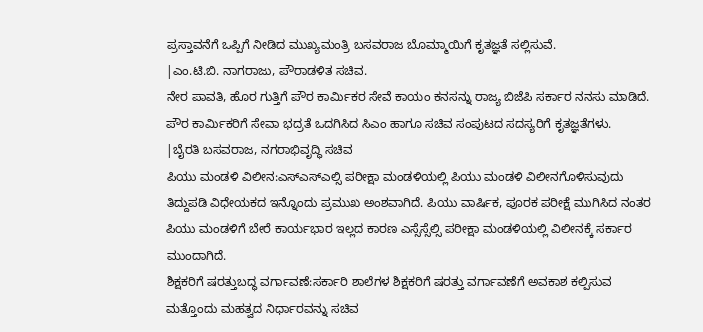ಪ್ರಸ್ತಾವನೆಗೆ ಒಪ್ಪಿಗೆ ನೀಡಿದ ಮುಖ್ಯಮಂತ್ರಿ ಬಸವರಾಜ ಬೊಮ್ಮಾಯಿಗೆ ಕೃತಜ್ಞತೆ ಸಲ್ಲಿಸುವೆ.
|ಎಂ.ಟಿ.ಬಿ. ನಾಗರಾಜು, ಪೌರಾಡಳಿತ ಸಚಿವ.
ನೇರ ಪಾವತಿ, ಹೊರ ಗುತ್ತಿಗೆ ಪೌರ ಕಾರ್ವಿುಕರ ಸೇವೆ ಕಾಯಂ ಕನಸನ್ನು ರಾಜ್ಯ ಬಿಜೆಪಿ ಸರ್ಕಾರ ನನಸು ಮಾಡಿದೆ. ಪೌರ ಕಾರ್ವಿುಕರಿಗೆ ಸೇವಾ ಭದ್ರತೆ ಒದಗಿಸಿದ ಸಿಎಂ ಹಾಗೂ ಸಚಿವ ಸಂಪುಟದ ಸದಸ್ಯರಿಗೆ ಕೃತಜ್ಞತೆಗಳು.
|ಬೈರತಿ ಬಸವರಾಜ, ನಗರಾಭಿವೃದ್ಧಿ ಸಚಿವ
ಪಿಯು ಮಂಡಳಿ ವಿಲೀನ:ಎಸ್ಎಸ್ಎಲ್ಸಿ ಪರೀಕ್ಷಾ ಮಂಡಳಿಯಲ್ಲಿ ಪಿಯು ಮಂಡಳಿ ವಿಲೀನಗೊಳಿಸುವುದು ತಿದ್ದುಪಡಿ ವಿಧೇಯಕದ ಇನ್ನೊಂದು ಪ್ರಮುಖ ಅಂಶವಾಗಿದೆ. ಪಿಯು ವಾರ್ಷಿಕ, ಪೂರಕ ಪರೀಕ್ಷೆ ಮುಗಿಸಿದ ನಂತರ ಪಿಯು ಮಂಡಳಿಗೆ ಬೇರೆ ಕಾರ್ಯಭಾರ ಇಲ್ಲದ ಕಾರಣ ಎಸ್ಸೆಸ್ಸೆಲ್ಸಿ ಪರೀಕ್ಷಾ ಮಂಡಳಿಯಲ್ಲಿ ವಿಲೀನಕ್ಕೆ ಸರ್ಕಾರ ಮುಂದಾಗಿದೆ.
ಶಿಕ್ಷಕರಿಗೆ ಷರತ್ತುಬದ್ಧ ವರ್ಗಾವಣೆ:ಸರ್ಕಾರಿ ಶಾಲೆಗಳ ಶಿಕ್ಷಕರಿಗೆ ಷರತ್ತು ವರ್ಗಾವಣೆಗೆ ಅವಕಾಶ ಕಲ್ಪಿಸುವ ಮತ್ತೊಂದು ಮಹತ್ವದ ನಿರ್ಧಾರವನ್ನು ಸಚಿವ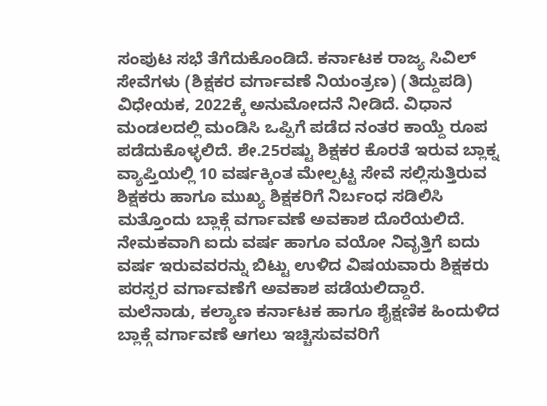ಸಂಪುಟ ಸಭೆ ತೆಗೆದುಕೊಂಡಿದೆ. ಕರ್ನಾಟಕ ರಾಜ್ಯ ಸಿವಿಲ್ ಸೇವೆಗಳು (ಶಿಕ್ಷಕರ ವರ್ಗಾವಣೆ ನಿಯಂತ್ರಣ) (ತಿದ್ದುಪಡಿ) ವಿಧೇಯಕ, 2022ಕ್ಕೆ ಅನುಮೋದನೆ ನೀಡಿದೆ. ವಿಧಾನ ಮಂಡಲದಲ್ಲಿ ಮಂಡಿಸಿ ಒಪ್ಪಿಗೆ ಪಡೆದ ನಂತರ ಕಾಯ್ದೆ ರೂಪ ಪಡೆದುಕೊಳ್ಳಲಿದೆ. ಶೇ.25ರಷ್ಟು ಶಿಕ್ಷಕರ ಕೊರತೆ ಇರುವ ಬ್ಲಾಕ್ನ ವ್ಯಾಪ್ತಿಯಲ್ಲಿ 10 ವರ್ಷಕ್ಕಿಂತ ಮೇಲ್ಪಟ್ಟ ಸೇವೆ ಸಲ್ಲಿಸುತ್ತಿರುವ ಶಿಕ್ಷಕರು ಹಾಗೂ ಮುಖ್ಯ ಶಿಕ್ಷಕರಿಗೆ ನಿರ್ಬಂಧ ಸಡಿಲಿಸಿ ಮತ್ತೊಂದು ಬ್ಲಾಕ್ಗೆ ವರ್ಗಾವಣೆ ಅವಕಾಶ ದೊರೆಯಲಿದೆ. ನೇಮಕವಾಗಿ ಐದು ವರ್ಷ ಹಾಗೂ ವಯೋ ನಿವೃತ್ತಿಗೆ ಐದು ವರ್ಷ ಇರುವವರನ್ನು ಬಿಟ್ಟು ಉಳಿದ ವಿಷಯವಾರು ಶಿಕ್ಷಕರು ಪರಸ್ಪರ ವರ್ಗಾವಣೆಗೆ ಅವಕಾಶ ಪಡೆಯಲಿದ್ದಾರೆ. ಮಲೆನಾಡು, ಕಲ್ಯಾಣ ಕರ್ನಾಟಕ ಹಾಗೂ ಶೈಕ್ಷಣಿಕ ಹಿಂದುಳಿದ ಬ್ಲಾಕ್ಗೆ ವರ್ಗಾವಣೆ ಆಗಲು ಇಚ್ಚಿಸುವವರಿಗೆ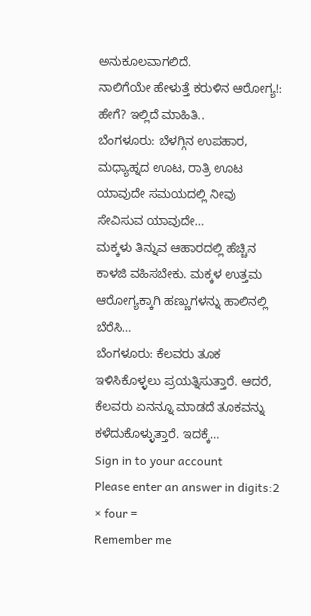ಅನುಕೂಲವಾಗಲಿದೆ.
ನಾಲಿಗೆಯೇ ಹೇಳುತ್ತೆ ಕರುಳಿನ ಆರೋಗ್ಯ!: ಹೇಗೆ? ಇಲ್ಲಿದೆ ಮಾಹಿತಿ..
ಬೆಂಗಳೂರು: ಬೆಳಗ್ಗಿನ ಉಪಹಾರ, ಮಧ್ಯಾಹ್ನದ ಊಟ, ರಾತ್ರಿ ಊಟ ಯಾವುದೇ ಸಮಯದಲ್ಲಿ ನೀವು ಸೇವಿಸುವ ಯಾವುದೇ…
ಮಕ್ಕಳು ತಿನ್ನುವ ಆಹಾರದಲ್ಲಿ ಹೆಚ್ಚಿನ ಕಾಳಜಿ ವಹಿಸಬೇಕು. ಮಕ್ಕಳ ಉತ್ತಮ ಆರೋಗ್ಯಕ್ಕಾಗಿ ಹಣ್ಣುಗಳನ್ನು ಹಾಲಿನಲ್ಲಿ ಬೆರೆಸಿ…
ಬೆಂಗಳೂರು: ಕೆಲವರು ತೂಕ ಇಳಿಸಿಕೊಳ್ಳಲು ಪ್ರಯತ್ನಿಸುತ್ತಾರೆ. ಆದರೆ, ಕೆಲವರು ಏನನ್ನೂ ಮಾಡದೆ ತೂಕವನ್ನು ಕಳೆದುಕೊಳ್ಳುತ್ತಾರೆ. ಇದಕ್ಕೆ…
Sign in to your account
Please enter an answer in digits:2 × four =
Remember me